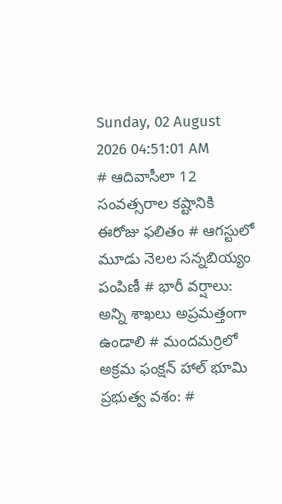Sunday, 02 August 2026 04:51:01 AM
# ఆదివాసీలా 12 సంవత్సరాల కష్టానికి ఈరోజు ఫలితం # ఆగస్టులో మూడు నెలల సన్నబియ్యం పంపిణీ # భారీ వర్షాలు: అన్ని శాఖలు అప్రమత్తంగా ఉండాలి # మందమర్రిలో అక్రమ ఫంక్షన్ హాల్ భూమి ప్రభుత్వ వశం: #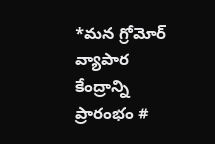*మన గ్రోమోర్ వ్యాపార కేంద్రాన్ని ప్రారంభం #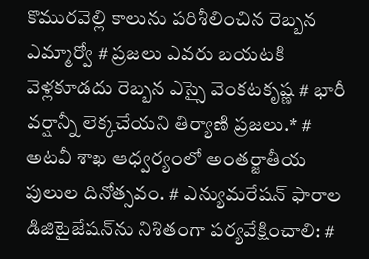కొమురవెల్లి కాలును పరిశీలించిన రెబ్బన ఎమ్మార్వో # ప్రజలు ఎవరు బయటకి వెళ్లకూడదు రెబ్బన ఎస్సై వెంకటకృష్ణ # భారీ వర్షాన్నీ లెక్కచేయని తిర్యాణి ప్రజలు.* # అటవీ శాఖ ఆధ్వర్యంలో అంతర్జాతీయ పులుల దినోత్సవం. # ఎన్యుమరేషన్ ఫారాల డిజిటైజేషన్‌ను నిశితంగా పర్యవేక్షించాలి: #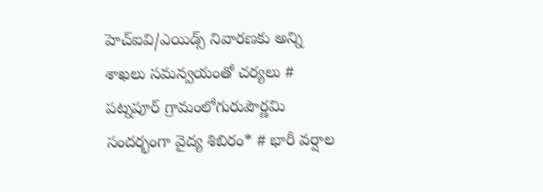హెచ్ఐవి/ఎయిడ్స్ నివారణకు అన్ని శాఖలు సమన్వయంతో చర్యలు # పట్నపూర్ గ్రామంలోగురుపౌర్ణమి సందర్భంగా వైద్య శిబిరం* # భారీ వర్షాల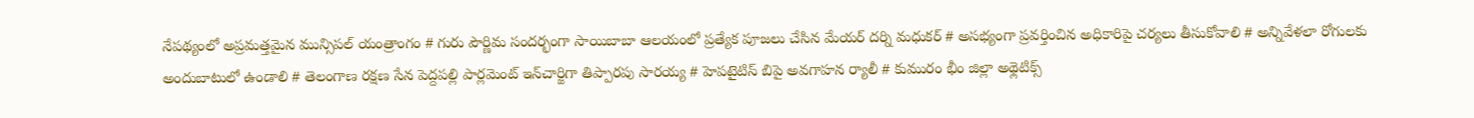నేపథ్యంలో అప్రమత్తమైన మున్సిపల్ యంత్రాంగం # గురు పౌర్ణిమ సందర్భంగా సాయిబాబా ఆలయంలో ప్రత్యేక పూజలు చేసిన మేయర్ దర్ని మధుకర్ # అసభ్యంగా ప్రవర్తించిన అధికారిపై చర్యలు తీసుకోవాలి # అన్నివేళలా రోగులకు అందుబాటులో ఉండాలి # తెలంగాణ రక్షణ సేన పెద్దపల్లి పార్లమెంట్ ఇన్‌చార్జిగా తిప్పారపు సారయ్య # హెపటైటిస్ బిపై అవగాహన ర్యాలీ # కుమురం భీం జిల్లా అథ్లెటిక్స్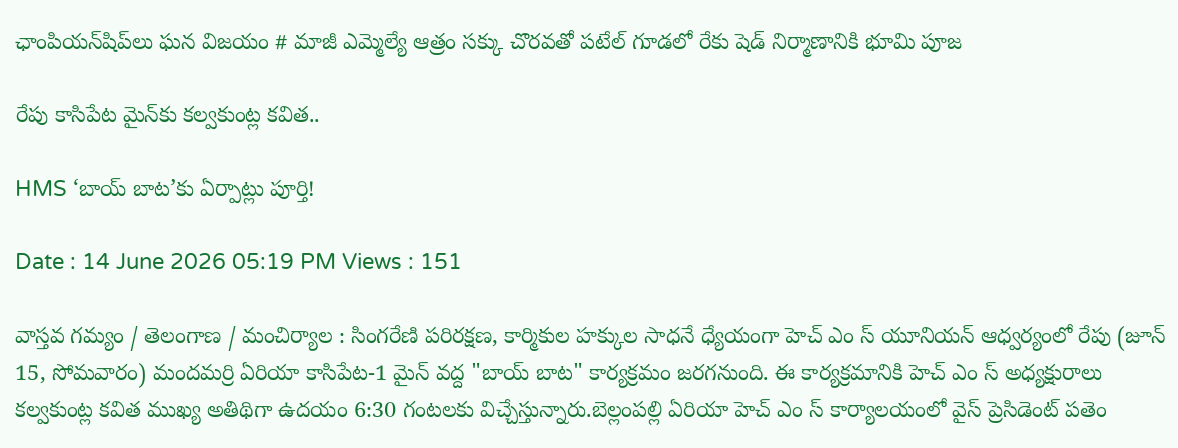ఛాంపియన్‌షిప్‌లు ఘన విజయం # మాజీ ఎమ్మెల్యే ఆత్రం సక్కు చొరవతో పటేల్ గూడలో రేకు షెడ్ నిర్మాణానికి భూమి పూజ

రేపు కాసిపేట మైన్‌కు కల్వకుంట్ల కవిత..

HMS ‘బాయ్ బాట’కు ఏర్పాట్లు పూర్తి!

Date : 14 June 2026 05:19 PM Views : 151

వాస్తవ గమ్యం / తెలంగాణ / మంచిర్యాల : సింగరేణి పరిరక్షణ, కార్మికుల హక్కుల సాధనే ధ్యేయంగా హెచ్ ఎం స్ యూనియన్ ఆధ్వర్యంలో రేపు (జూన్ 15, సోమవారం) మందమర్రి ఏరియా కాసిపేట-1 మైన్ వద్ద "బాయ్ బాట" కార్యక్రమం జరగనుంది. ఈ కార్యక్రమానికి హెచ్ ఎం స్ అధ్యక్షురాలు కల్వకుంట్ల కవిత ముఖ్య అతిథిగా ఉదయం 6:30 గంటలకు విచ్చేస్తున్నారు.బెల్లంపల్లి ఏరియా హెచ్ ఎం స్ కార్యాలయంలో వైస్ ప్రెసిడెంట్ పతెం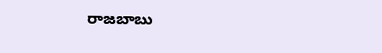రాజబాబు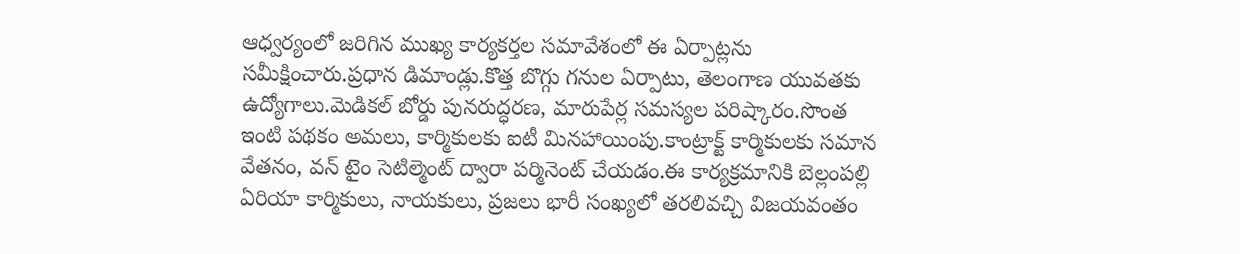ఆధ్వర్యంలో జరిగిన ముఖ్య కార్యకర్తల సమావేశంలో ఈ ఏర్పాట్లను సమీక్షించారు.ప్రధాన డిమాండ్లు.కొత్త బొగ్గు గనుల ఏర్పాటు, తెలంగాణ యువతకు ఉద్యోగాలు.మెడికల్ బోర్డు పునరుద్ధరణ, మారుపేర్ల సమస్యల పరిష్కారం.సొంత ఇంటి పథకం అమలు, కార్మికులకు ఐటీ మినహాయింపు.కాంట్రాక్ట్ కార్మికులకు సమాన వేతనం, వన్ టైం సెటిల్మెంట్‌ ద్వారా పర్మినెంట్ చేయడం.ఈ కార్యక్రమానికి బెల్లంపల్లి ఏరియా కార్మికులు, నాయకులు, ప్రజలు భారీ సంఖ్యలో తరలివచ్చి విజయవంతం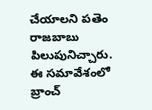చేయాలని పతెం రాజబాబు పిలుపునిచ్చారు. ఈ సమావేశంలో బ్రాంచ్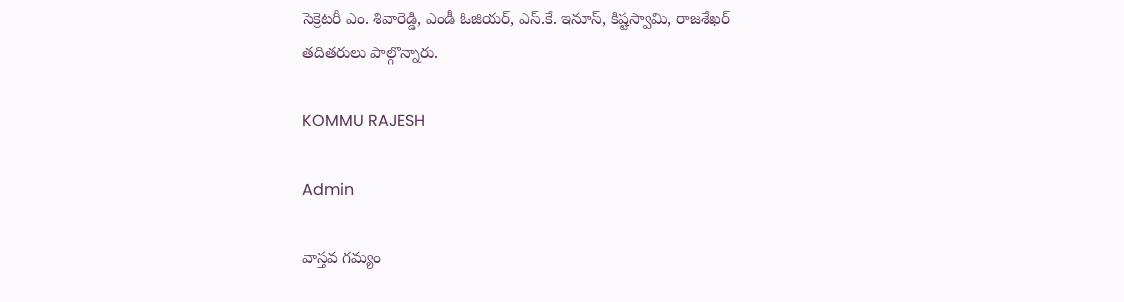సెక్రెటరీ ఎం. శివారెడ్డి, ఎండీ ఓజియర్, ఎస్.కే. ఇనూస్, కిష్టస్వామి, రాజశేఖర్ తదితరులు పాల్గొన్నారు.

KOMMU RAJESH

Admin

వాస్తవ గమ్యం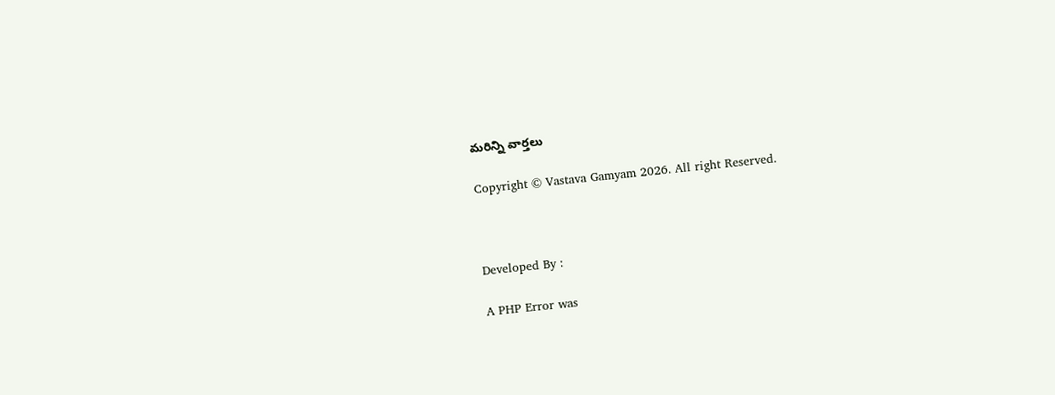మరిన్ని వార్తలు

Copyright © Vastava Gamyam 2026. All right Reserved.



Developed By :

A PHP Error was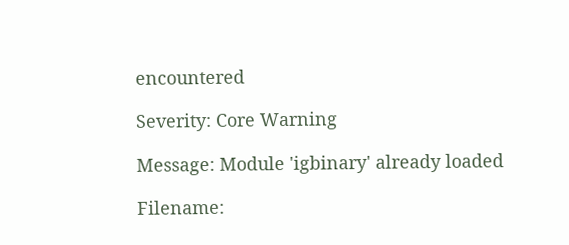encountered

Severity: Core Warning

Message: Module 'igbinary' already loaded

Filename: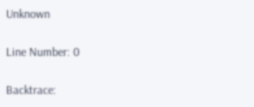Unknown

Line Number: 0

Backtrace: